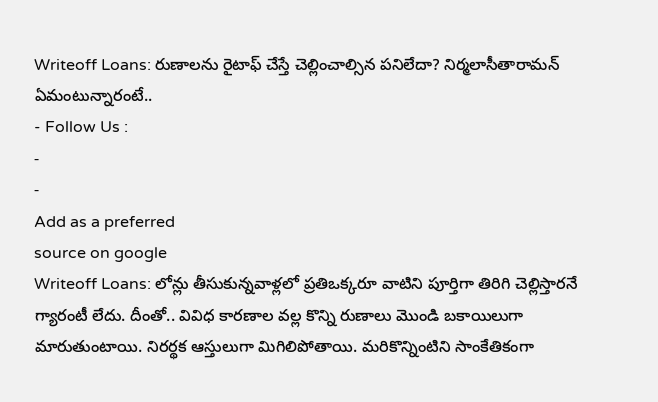Writeoff Loans: రుణాలను రైటాఫ్ చేస్తే చెల్లించాల్సిన పనిలేదా? నిర్మలాసీతారామన్ ఏమంటున్నారంటే..
- Follow Us :
-
-
Add as a preferred
source on google
Writeoff Loans: లోన్లు తీసుకున్నవాళ్లలో ప్రతిఒక్కరూ వాటిని పూర్తిగా తిరిగి చెల్లిస్తారనే గ్యారంటీ లేదు. దీంతో.. వివిధ కారణాల వల్ల కొన్ని రుణాలు మొండి బకాయిలుగా మారుతుంటాయి. నిరర్థక ఆస్తులుగా మిగిలిపోతాయి. మరికొన్నింటిని సాంకేతికంగా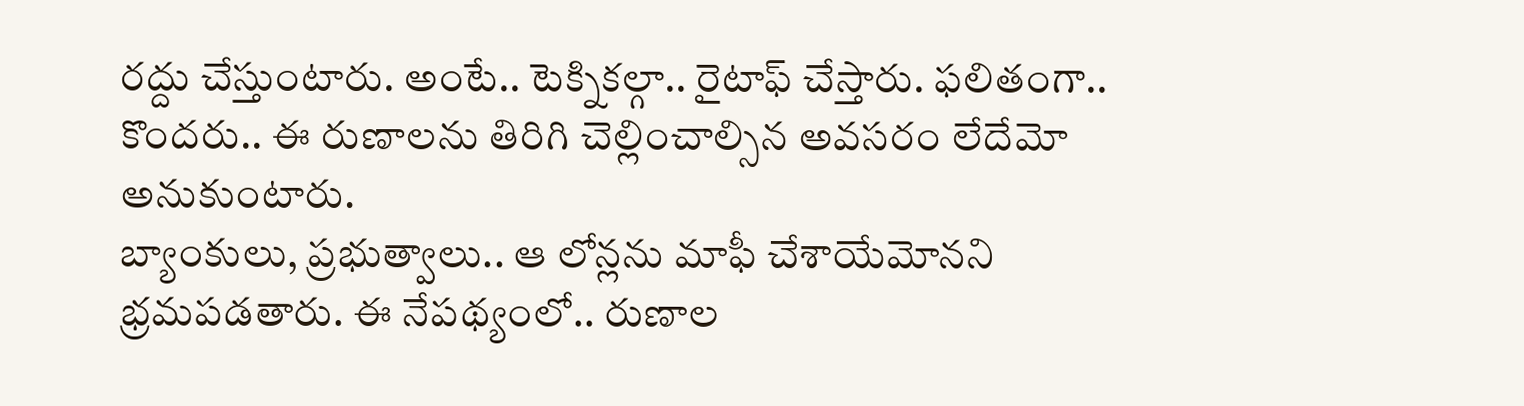రద్దు చేస్తుంటారు. అంటే.. టెక్నికల్గా.. రైటాఫ్ చేస్తారు. ఫలితంగా.. కొందరు.. ఈ రుణాలను తిరిగి చెల్లించాల్సిన అవసరం లేదేమో అనుకుంటారు.
బ్యాంకులు, ప్రభుత్వాలు.. ఆ లోన్లను మాఫీ చేశాయేమోనని భ్రమపడతారు. ఈ నేపథ్యంలో.. రుణాల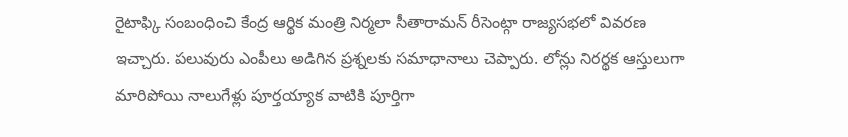రైటాఫ్కి సంబంధించి కేంద్ర ఆర్థిక మంత్రి నిర్మలా సీతారామన్ రీసెంట్గా రాజ్యసభలో వివరణ ఇచ్చారు. పలువురు ఎంపీలు అడిగిన ప్రశ్నలకు సమాధానాలు చెప్పారు. లోన్లు నిరర్థక ఆస్తులుగా మారిపోయి నాలుగేళ్లు పూర్తయ్యాక వాటికి పూర్తిగా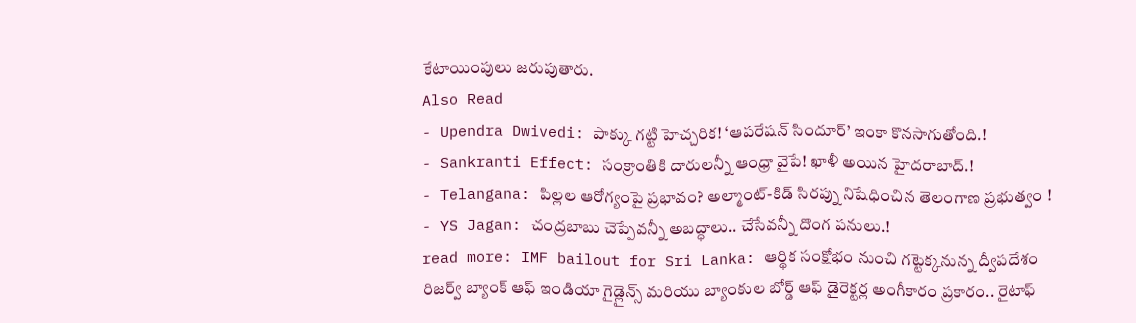కేటాయింపులు జరుపుతారు.
Also Read
- Upendra Dwivedi: పాక్కు గట్టి హెచ్చరిక! ‘ఆపరేషన్ సిందూర్’ ఇంకా కొనసాగుతోంది.!
- Sankranti Effect: సంక్రాంతికి దారులన్నీ ఆంధ్రా వైపే! ఖాళీ అయిన హైదరాబాద్.!
- Telangana: పిల్లల ఆరోగ్యంపై ప్రభావం? అల్మాంట్-కిడ్ సిరప్ను నిషేధించిన తెలంగాణ ప్రభుత్వం !
- YS Jagan: చంద్రబాబు చెప్పేవన్నీ అబద్ధాలు.. చేసేవన్నీ దొంగ పనులు.!
read more: IMF bailout for Sri Lanka: ఆర్థిక సంక్షోభం నుంచి గట్టెక్కనున్న ద్వీపదేశం
రిజర్వ్ బ్యాంక్ ఆఫ్ ఇండియా గైడ్లైన్స్ మరియు బ్యాంకుల బోర్డ్ ఆఫ్ డైరెక్టర్ల అంగీకారం ప్రకారం.. రైటాఫ్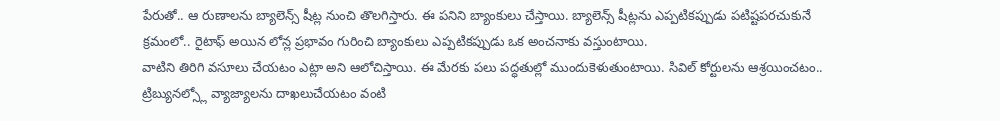పేరుతో.. ఆ రుణాలను బ్యాలెన్స్ షీట్ల నుంచి తొలగిస్తారు. ఈ పనిని బ్యాంకులు చేస్తాయి. బ్యాలెన్స్ షీట్లను ఎప్పటికప్పుడు పటిష్టపరచుకునే క్రమంలో.. రైటాఫ్ అయిన లోన్ల ప్రభావం గురించి బ్యాంకులు ఎప్పటికప్పుడు ఒక అంచనాకు వస్తుంటాయి.
వాటిని తిరిగి వసూలు చేయటం ఎట్లా అని ఆలోచిస్తాయి. ఈ మేరకు పలు పద్ధతుల్లో ముందుకెళుతుంటాయి. సివిల్ కోర్టులను ఆశ్రయించటం.. ట్రిబ్యునల్స్లో వ్యాజ్యాలను దాఖలుచేయటం వంటి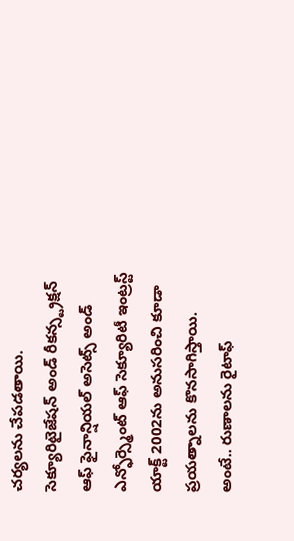చర్యలను చేపడతాయి. సెక్యూరిటైజేషన్ అండ్ రీకన్స్ట్రక్షన్ ఆఫ్ ఫైనాన్షియల్ అసెట్స్ అండ్ ఎన్ఫోర్స్మెంట్ ఆఫ్ సెక్యూరిటీ ఇంట్రస్ట్ యాక్ట్ 2002ను అనుసరించి కూడా ప్రయత్నాలను కొనసాగిస్తాయి.
అంటే.. రుణాలను రైటాఫ్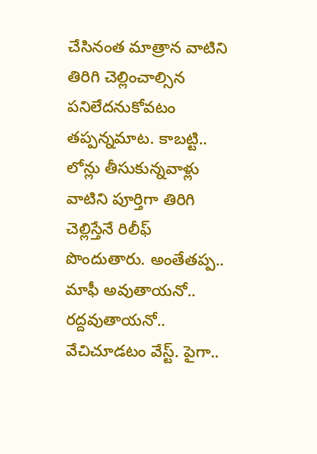చేసినంత మాత్రాన వాటిని తిరిగి చెల్లించాల్సిన పనిలేదనుకోవటం తప్పన్నమాట. కాబట్టి.. లోన్లు తీసుకున్నవాళ్లు వాటిని పూర్తిగా తిరిగి చెల్లిస్తేనే రిలీఫ్ పొందుతారు. అంతేతప్ప.. మాఫీ అవుతాయనో.. రద్దవుతాయనో.. వేచిచూడటం వేస్ట్. పైగా..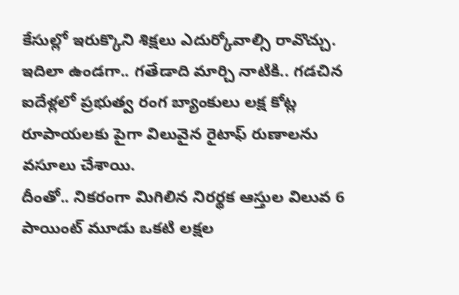కేసుల్లో ఇరుక్కొని శిక్షలు ఎదుర్కోవాల్సి రావొచ్చు. ఇదిలా ఉండగా.. గతేడాది మార్చి నాటికి.. గడచిన ఐదేళ్లలో ప్రభుత్వ రంగ బ్యాంకులు లక్ష కోట్ల రూపాయలకు పైగా విలువైన రైటాఫ్ రుణాలను వసూలు చేశాయి.
దీంతో.. నికరంగా మిగిలిన నిరర్థక ఆస్తుల విలువ 6 పాయింట్ మూడు ఒకటి లక్షల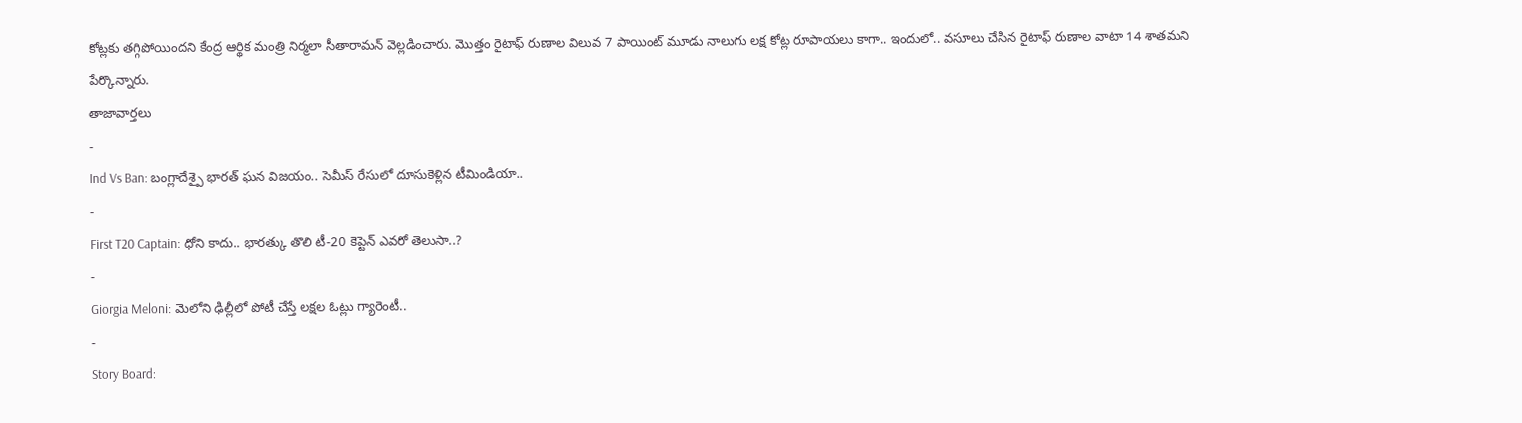కోట్లకు తగ్గిపోయిందని కేంద్ర ఆర్థిక మంత్రి నిర్మలా సీతారామన్ వెల్లడించారు. మొత్తం రైటాఫ్ రుణాల విలువ 7 పాయింట్ మూడు నాలుగు లక్ష కోట్ల రూపాయలు కాగా.. ఇందులో.. వసూలు చేసిన రైటాఫ్ రుణాల వాటా 14 శాతమని పేర్కొన్నారు.
తాజావార్తలు
-
Ind Vs Ban: బంగ్లాదేశ్పై భారత్ ఘన విజయం.. సెమీస్ రేసులో దూసుకెళ్లిన టీమిండియా..
-
First T20 Captain: ధోని కాదు.. భారత్కు తొలి టీ-20 కెప్టెన్ ఎవరో తెలుసా..?
-
Giorgia Meloni: మెలోని ఢిల్లీలో పోటీ చేస్తే లక్షల ఓట్లు గ్యారెంటీ..
-
Story Board: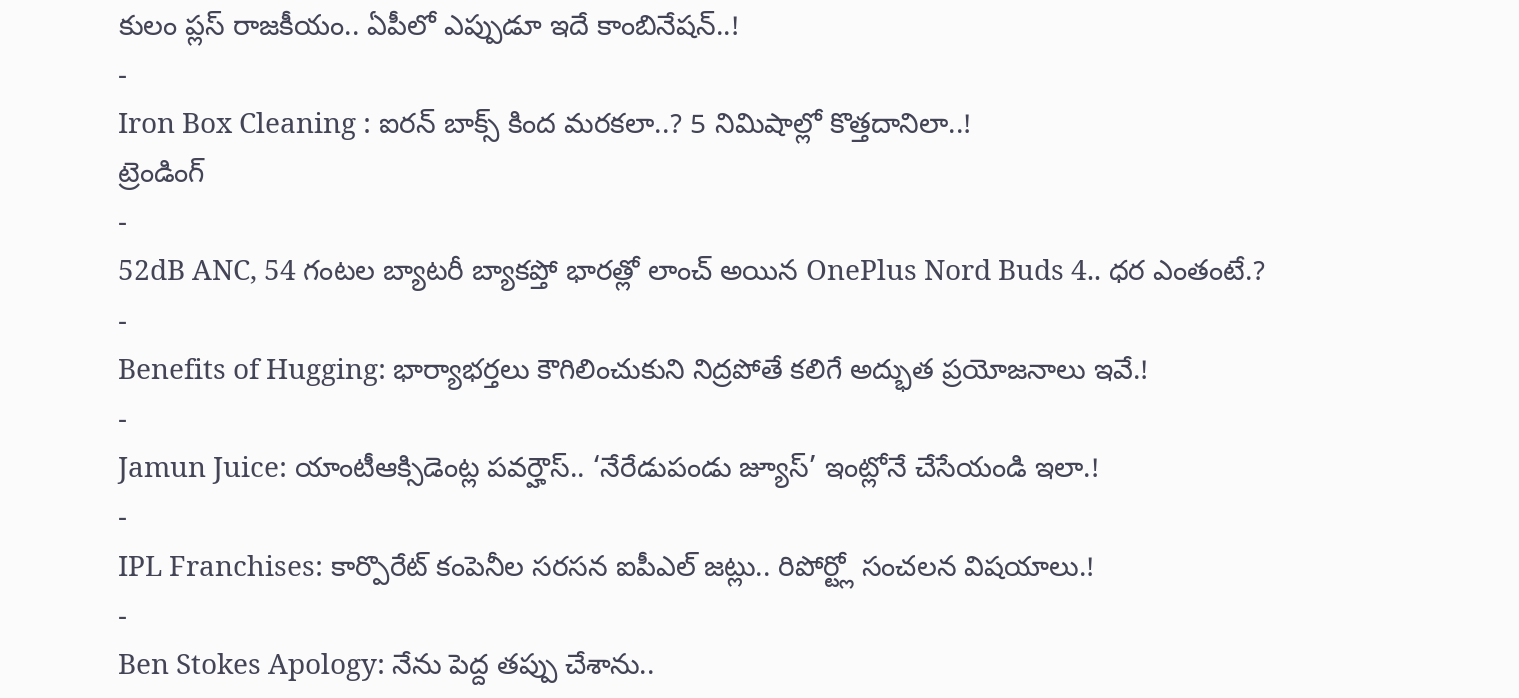కులం ప్లస్ రాజకీయం.. ఏపీలో ఎప్పుడూ ఇదే కాంబినేషన్..!
-
Iron Box Cleaning : ఐరన్ బాక్స్ కింద మరకలా..? 5 నిమిషాల్లో కొత్తదానిలా..!
ట్రెండింగ్
-
52dB ANC, 54 గంటల బ్యాటరీ బ్యాకప్తో భారత్లో లాంచ్ అయిన OnePlus Nord Buds 4.. ధర ఎంతంటే.?
-
Benefits of Hugging: భార్యాభర్తలు కౌగిలించుకుని నిద్రపోతే కలిగే అద్భుత ప్రయోజనాలు ఇవే.!
-
Jamun Juice: యాంటీఆక్సిడెంట్ల పవర్హౌస్.. ‘నేరేడుపండు జ్యూస్’ ఇంట్లోనే చేసేయండి ఇలా.!
-
IPL Franchises: కార్పొరేట్ కంపెనీల సరసన ఐపీఎల్ జట్లు.. రిపోర్ట్లో సంచలన విషయాలు.!
-
Ben Stokes Apology: నేను పెద్ద తప్పు చేశాను..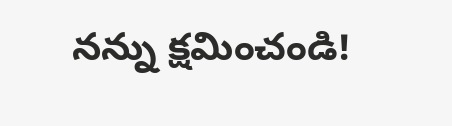నన్ను క్షమించండి!